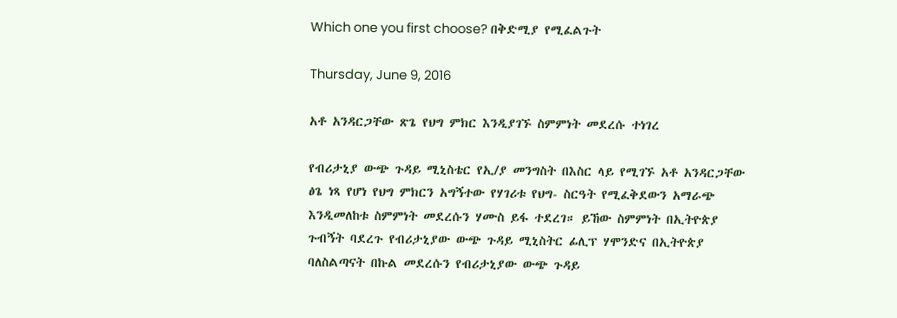Which one you first choose? በቅድሚያ የሚፈልጉት

Thursday, June 9, 2016

አቶ አንዳርጋቸው ጽጌ የህግ ምክር እንዲያገኙ ስምምነት መደረሱ ተነገረ

የብሪታኒያ ውጭ ጉዳይ ሚኒስቴር የኢ/ያ መንግስት በእስር ላይ የሚገኙ አቶ አንዳርጋቸው ፅጌ ነጻ የሆነ የህግ ምክርን አግኝተው የሃገሪቱ የህግ- ስርዓት የሚፈቅደውን አማራጭ እንዲመለከቱ ስምምነት መደረሱን ሃሙስ ይፋ ተደረገ። ይኸው ስምምነት በኢትዮጵያ ጉብኝት ባደረጉ የብሪታኒያው ውጭ ጉዳይ ሚኒስትር ፊሊፕ ሃሞንድና በኢትዮጵያ ባለስልጣናት በኩል መደረሱን የብሪታኒያው ውጭ ጉዳይ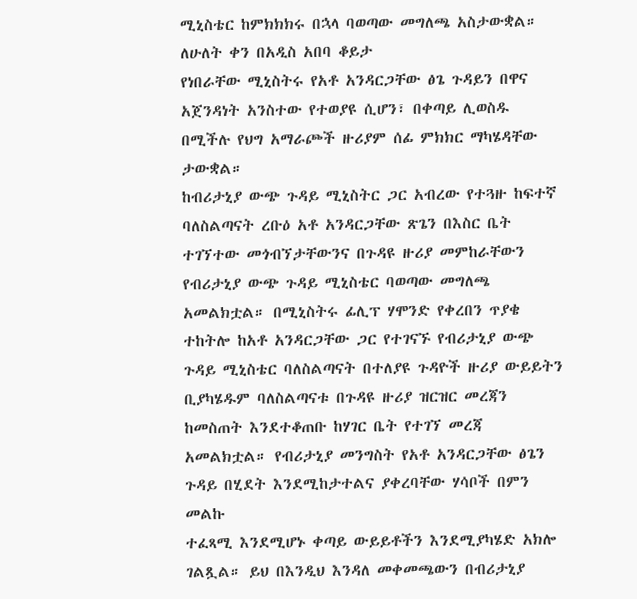ሚኒስቴር ከምክክክሩ በኋላ ባወጣው መግለጫ አስታውቋል። ለሁለት ቀን በአዲስ አበባ ቆይታ
የነበራቸው ሚኒስትሩ የአቶ አንዳርጋቸው ፅጌ ጉዳይን በዋና አጀንዳነት አንስተው የተወያዩ ሲሆን፣ በቀጣይ ሊወስዱ በሚችሉ የህግ አማራጮች ዙሪያም ሰፊ ምክክር ማካሄዳቸው ታውቋል።
ከብሪታኒያ ውጭ ጉዳይ ሚኒስትር ጋር አብረው የተጓዙ ከፍተኛ ባለስልጣናት ረቡዕ አቶ አንዳርጋቸው ጽጌን በእስር ቤት ተገኘተው መጎብኘታቸውንና በጉዳዩ ዙሪያ መምከራቸውን የብሪታኒያ ውጭ ጉዳይ ሚኒስቴር ባወጣው መግለጫ አመልክቷል። በሚኒስትሩ ፊሊፕ ሃሞንድ የቀረበን ጥያቄ ተከትሎ ከአቶ አንዳርጋቸው ጋር የተገናኙ የብሪታኒያ ውጭ ጉዳይ ሚኒስቴር ባለስልጣናት በተለያዩ ጉዳዮች ዙሪያ ውይይትን ቢያካሄዱም ባለስልጣናቱ በጉዳዩ ዙሪያ ዝርዝር መረጃን ከመስጠት እንደተቆጠቡ ከሃገር ቤት የተገኘ መረጃ አመልክቷል። የብሪታኒያ መንግስት የአቶ አንዳርጋቸው ፅጌን ጉዳይ በሂደት እንደሚከታተልና ያቀረባቸው ሃሳቦች በምን መልኩ
ተፈጻሚ እንደሚሆኑ ቀጣይ ውይይቶችን እንደሚያካሄድ አክሎ ገልጿል። ይህ በእንዲህ እንዳለ መቀመጫውን በብሪታኒያ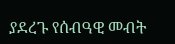ያደረጉ የሰብዓዊ መብት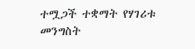ተሟጋች ተቋማት የሃገሪቱ መንግስት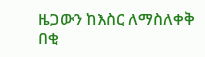ዜጋውን ከእስር ለማስለቀቅ በቂ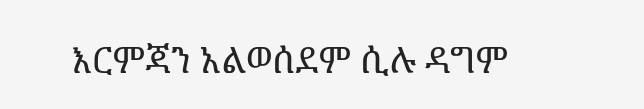እርምጃን አልወሰደም ሲሉ ዳግም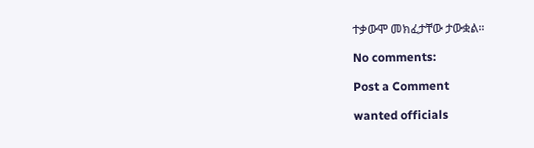ተቃውሞ መክፈታቸው ታውቋል።

No comments:

Post a Comment

wanted officials